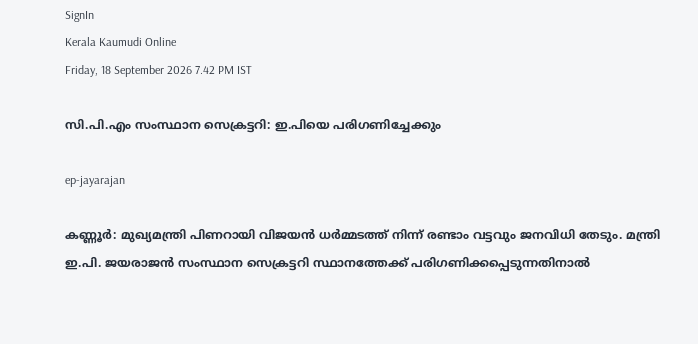SignIn
Kerala Kaumudi Online
Friday, 18 September 2026 7.42 PM IST

സി.പി.എം സംസ്ഥാന സെക്രട്ടറി: ഇ.പിയെ പരിഗണിച്ചേക്കും

ep-jayarajan

കണ്ണൂർ: മുഖ്യമന്ത്രി പിണറായി വിജയൻ ധർമ്മടത്ത് നിന്ന് രണ്ടാം വട്ടവും ജനവിധി തേടും. മന്ത്രി ഇ.പി. ജയരാജൻ സംസ്ഥാന സെക്രട്ടറി സ്ഥാനത്തേക്ക് പരിഗണിക്കപ്പെടുന്നതിനാൽ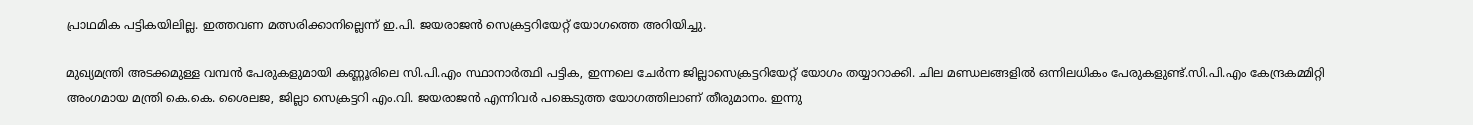പ്രാഥമിക പട്ടികയിലില്ല. ഇത്തവണ മത്സരിക്കാനില്ലെന്ന് ഇ.പി. ജയരാജൻ സെക്രട്ടറിയേറ്റ് യോഗത്തെ അറിയിച്ചു.

മുഖ്യമന്ത്രി അടക്കമുള്ള വമ്പൻ പേരുകളുമായി കണ്ണൂരിലെ സി.പി.എം സ്ഥാനാർത്ഥി പട്ടിക, ഇന്നലെ ചേർന്ന ജില്ലാസെക്രട്ടറിയേറ്റ് യോഗം തയ്യാറാക്കി. ചില മണ്ഡലങ്ങളിൽ ഒന്നിലധികം പേരുകളുണ്ട്.സി.പി.എം കേന്ദ്രകമ്മിറ്റി അംഗമായ മന്ത്രി കെ.കെ. ശൈലജ, ജില്ലാ സെക്രട്ടറി എം.വി. ജയരാജൻ എന്നിവർ പങ്കെടുത്ത യോഗത്തിലാണ് തീരുമാനം. ഇന്നു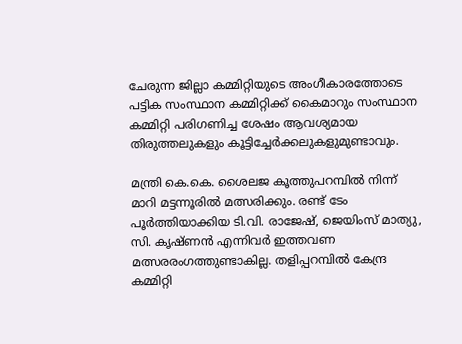ചേരുന്ന ജില്ലാ കമ്മിറ്റിയുടെ അംഗീകാരത്തോടെ പട്ടിക സംസ്ഥാന കമ്മിറ്റിക്ക് കൈമാറും സംസ്ഥാന കമ്മിറ്റി പരിഗണിച്ച ശേഷം ആവശ്യമായ തിരുത്തലുകളും കൂട്ടിച്ചേർക്കലുകളുമുണ്ടാവും.

മന്ത്രി കെ.കെ. ശൈലജ കൂത്തുപറമ്പിൽ നിന്ന് മാറി മട്ടന്നൂരിൽ മത്സരിക്കും. രണ്ട് ടേം പൂർത്തിയാക്കിയ ടി.വി. രാജേഷ്, ജെയിംസ് മാത്യു, സി. കൃഷ്ണൻ എന്നിവർ ഇത്തവണ മത്സരരംഗത്തുണ്ടാകില്ല. തളിപ്പറമ്പിൽ കേന്ദ്ര കമ്മിറ്റി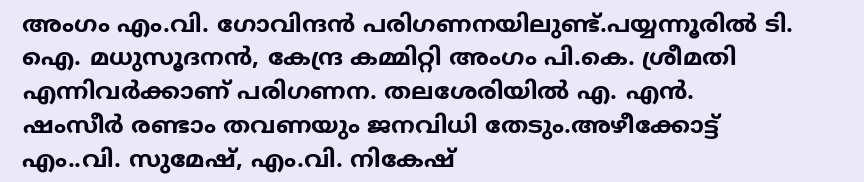അംഗം എം.വി. ഗോവിന്ദൻ പരിഗണനയിലുണ്ട്.പയ്യന്നൂരിൽ ടി. ഐ. മധുസൂദനൻ, കേന്ദ്ര കമ്മിറ്റി അംഗം പി.കെ. ശ്രീമതി എന്നിവർക്കാണ് പരിഗണന. തലശേരിയിൽ എ. എൻ. ഷംസീർ രണ്ടാം തവണയും ജനവിധി തേടും.അഴീക്കോട്ട് എം..വി. സുമേഷ്, എം.വി. നികേഷ്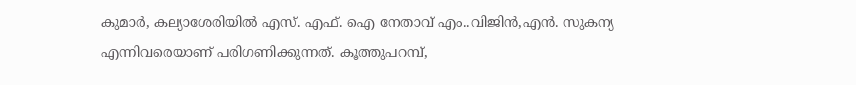കുമാർ, കല്യാശേരിയിൽ എസ്. എഫ്. ഐ നേതാവ് എം..വിജിൻ,എൻ. സുകന്യ എന്നിവരെയാണ് പരിഗണിക്കുന്നത്. കൂത്തുപറമ്പ്,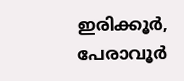ഇരിക്കൂർ, പേരാവൂർ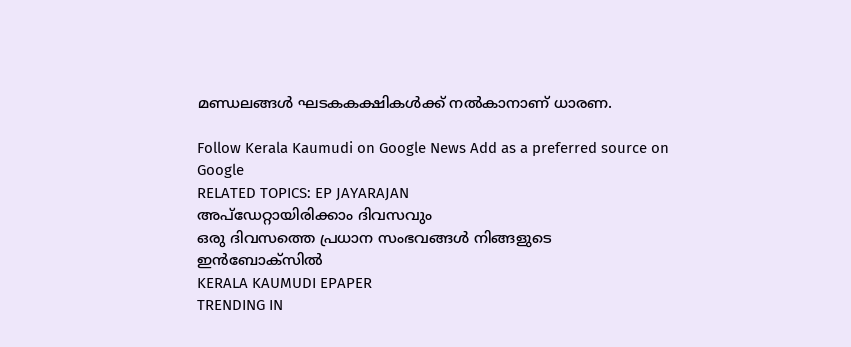മണ്ഡലങ്ങൾ ഘടകകക്ഷികൾക്ക് നൽകാനാണ് ധാരണ.

Follow Kerala Kaumudi on Google News Add as a preferred source on Google
RELATED TOPICS: EP JAYARAJAN
അപ്ഡേറ്റായിരിക്കാം ദിവസവും
ഒരു ദിവസത്തെ പ്രധാന സംഭവങ്ങൾ നിങ്ങളുടെ ഇൻബോക്സിൽ
KERALA KAUMUDI EPAPER
TRENDING IN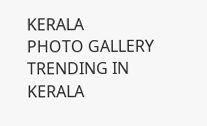KERALA
PHOTO GALLERY
TRENDING IN KERALA